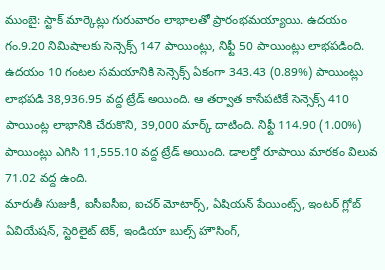ముంబై: స్టాక్ మార్కెట్లు గురువారం లాభాలతో ప్రారంభమయ్యాయి. ఉదయం గం.9.20 నిమిషాలకు సెన్సెక్స్ 147 పాయింట్లు, నిఫ్టీ 50 పాయింట్లు లాభపడింది. ఉదయం 10 గంటల సమయానికి సెన్సెక్స్ ఏకంగా 343.43 (0.89%) పాయింట్లు లాభపడి 38,936.95 వద్ద ట్రేడ్ అయింది. ఆ తర్వాత కాసేపటికే సెన్సెక్స్ 410 పాయింట్ల లాభానికి చేరుకొని, 39,000 మార్క్ దాటింది. నిఫ్టీ 114.90 (1.00%) పాయింట్లు ఎగిసి 11,555.10 వద్ద ట్రేడ్ అయింది. డాలర్తో రూపాయి మారకం విలువ 71.02 వద్ద ఉంది.
మారుతీ సుజుకీ, ఐసీఐసీఐ, ఐచర్ మోటార్స్, ఏషియన్ పేయింట్స్, ఇంటర్ గ్లోబ్ ఏవియేషన్, స్టెరిలైట్ టెక్, ఇండియా బుల్స్ హౌసింగ్,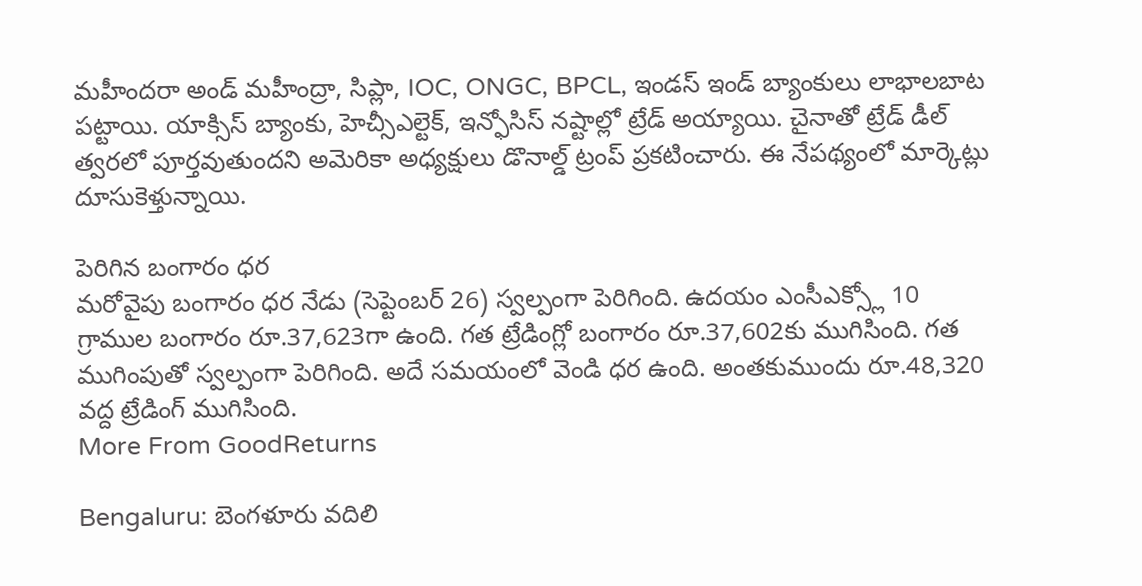మహీందరా అండ్ మహీంద్రా, సిప్లా, IOC, ONGC, BPCL, ఇండస్ ఇండ్ బ్యాంకులు లాభాలబాట పట్టాయి. యాక్సిస్ బ్యాంకు, హెచ్సీఎల్టెక్, ఇన్ఫోసిస్ నష్టాల్లో ట్రేడ్ అయ్యాయి. చైనాతో ట్రేడ్ డీల్ త్వరలో పూర్తవుతుందని అమెరికా అధ్యక్షులు డొనాల్డ్ ట్రంప్ ప్రకటించారు. ఈ నేపథ్యంలో మార్కెట్లు దూసుకెళ్తున్నాయి.

పెరిగిన బంగారం ధర
మరోవైపు బంగారం ధర నేడు (సెప్టెంబర్ 26) స్వల్పంగా పెరిగింది. ఉదయం ఎంసీఎక్స్లో 10 గ్రాముల బంగారం రూ.37,623గా ఉంది. గత ట్రేడింగ్లో బంగారం రూ.37,602కు ముగిసింది. గత ముగింపుతో స్వల్పంగా పెరిగింది. అదే సమయంలో వెండి ధర ఉంది. అంతకుముందు రూ.48,320 వద్ద ట్రేడింగ్ ముగిసింది.
More From GoodReturns

Bengaluru: బెంగళూరు వదిలి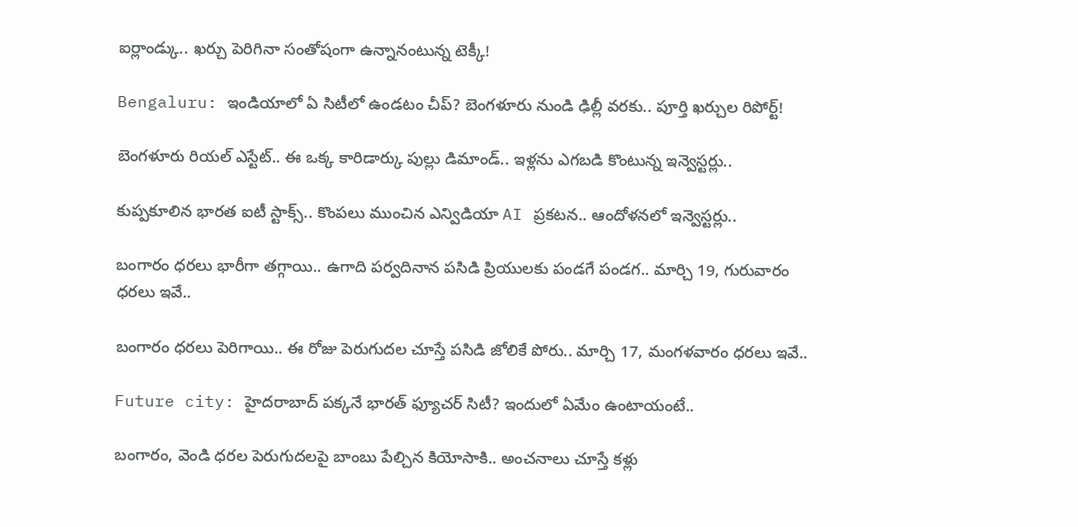ఐర్లాండ్కు.. ఖర్చు పెరిగినా సంతోషంగా ఉన్నానంటున్న టెక్కీ!

Bengaluru: ఇండియాలో ఏ సిటీలో ఉండటం చీప్? బెంగళూరు నుండి ఢిల్లీ వరకు.. పూర్తి ఖర్చుల రిపోర్ట్!

బెంగళూరు రియల్ ఎస్టేట్.. ఈ ఒక్క కారిడార్కు పుల్లు డిమాండ్.. ఇళ్లను ఎగబడి కొంటున్న ఇన్వెస్టర్లు..

కుప్పకూలిన భారత ఐటీ స్టాక్స్.. కొంపలు ముంచిన ఎన్విడియా AI ప్రకటన.. ఆందోళనలో ఇన్వెస్టర్లు..

బంగారం ధరలు భారీగా తగ్గాయి.. ఉగాది పర్వదినాన పసిడి ప్రియులకు పండగే పండగ.. మార్చి 19, గురువారం ధరలు ఇవే..

బంగారం ధరలు పెరిగాయి.. ఈ రోజు పెరుగుదల చూస్తే పసిడి జోలికే పోరు.. మార్చి 17, మంగళవారం ధరలు ఇవే..

Future city: హైదరాబాద్ పక్కనే భారత్ ఫ్యూచర్ సిటీ? ఇందులో ఏమేం ఉంటాయంటే..

బంగారం, వెండి ధరల పెరుగుదలపై బాంబు పేల్చిన కియోసాకి.. అంచనాలు చూస్తే కళ్లు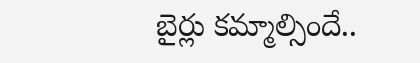బైర్లు కమ్మాల్సిందే..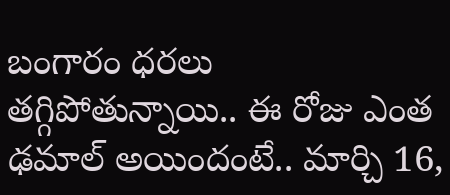బంగారం ధరలు తగ్గిపోతున్నాయి.. ఈ రోజు ఎంత ఢమాల్ అయిందంటే.. మార్చి 16,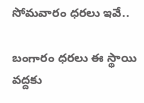సోమవారం ధరలు ఇవే..

బంగారం ధరలు ఈ స్థాయి వద్దకు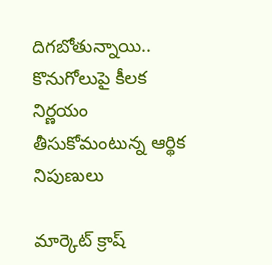దిగబోతున్నాయి.. కొనుగోలుపై కీలక నిర్ణయం తీసుకోమంటున్న ఆర్థిక నిపుణులు

మార్కెట్ క్రాష్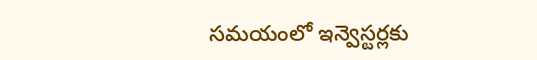సమయంలో ఇన్వెస్టర్లకు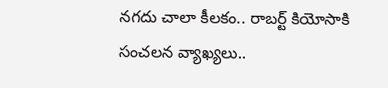నగదు చాలా కీలకం.. రాబర్ట్ కియోసాకి సంచలన వ్యాఖ్యలు..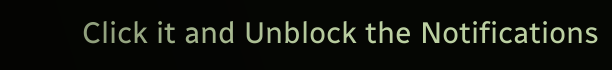Click it and Unblock the Notifications